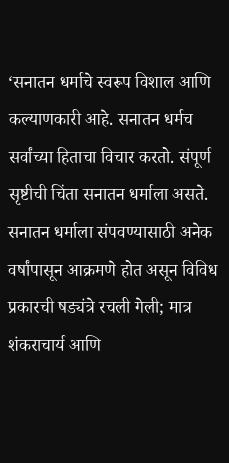‘सनातन धर्माचे स्वरूप विशाल आणि कल्याणकारी आहे. सनातन धर्मच सर्वांच्या हिताचा विचार करतो. संपूर्ण सृष्टीची चिंता सनातन धर्माला असते. सनातन धर्माला संपवण्यासाठी अनेक वर्षांपासून आक्रमणे होत असून विविध प्रकारची षड्यंत्रे रचली गेली; मात्र शंकराचार्य आणि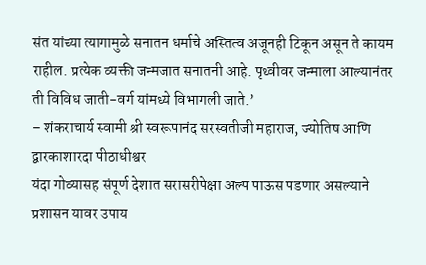संत यांच्या त्यागामुळे सनातन धर्माचे अस्तित्व अजूनही टिकून असून ते कायम राहील. प्रत्येक व्यक्ती जन्मजात सनातनी आहे. पृथ्वीवर जन्माला आल्यानंतर ती विविध जाती-वर्ग यांमध्ये विभागली जाते.’
– शंकराचार्य स्वामी श्री स्वरूपानंद सरस्वतीजी महाराज, ज्योतिष आणि द्वारकाशारदा पीठाधीश्वर
यंदा गोव्यासह संपूर्ण देशात सरासरीपेक्षा अल्प पाऊस पडणार असल्याने प्रशासन यावर उपाय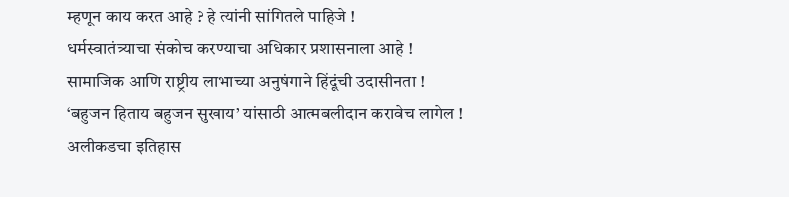म्हणून काय करत आहे ? हे त्यांनी सांगितले पाहिजे !
धर्मस्वातंत्र्याचा संकोच करण्याचा अधिकार प्रशासनाला आहे !
सामाजिक आणि राष्ट्रीय लाभाच्या अनुषंगाने हिंदूंची उदासीनता !
‘बहुजन हिताय बहुजन सुखाय’ यांसाठी आत्मबलीदान करावेच लागेल !
अलीकडचा इतिहास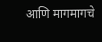आणि मागमागचे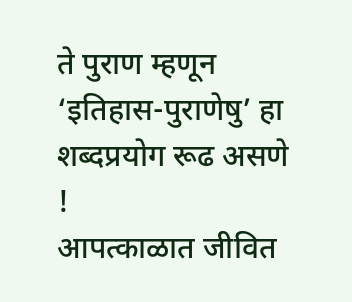ते पुराण म्हणून ‘इतिहास-पुराणेषु’ हा शब्दप्रयोग रूढ असणे !
आपत्काळात जीवित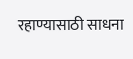रहाण्यासाठी साधना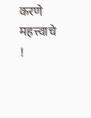करणे महत्त्वाचे !